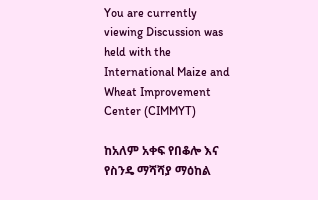You are currently viewing Discussion was held with the International Maize and Wheat Improvement Center (CIMMYT)

ከአለም አቀፍ የበቆሎ እና የስንዴ ማሻሻያ ማዕከል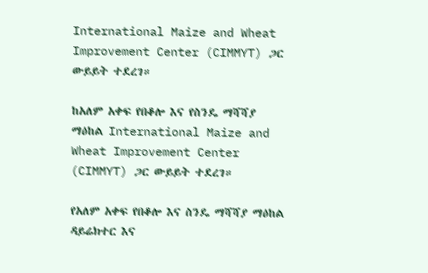International Maize and Wheat Improvement Center (CIMMYT) ጋር ውይይት ተደረገ።

ከአለም አቀፍ የበቆሎ እና የስንዴ ማሻሻያ ማዕከል International Maize and Wheat Improvement Center (CIMMYT) ጋር ውይይት ተደረገ።

የአለም አቀፍ የበቆሎ እና ስንዴ ማሻሻያ ማዕከል ዳይሬክተር እና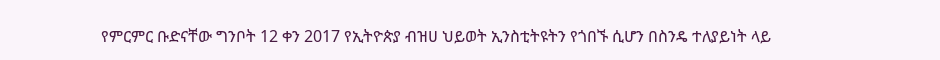የምርምር ቡድናቸው ግንቦት 12 ቀን 2017 የኢትዮጵያ ብዝሀ ህይወት ኢንስቲትዩትን የጎበኙ ሲሆን በስንዴ ተለያይነት ላይ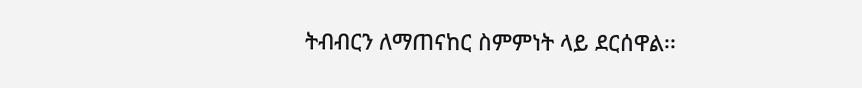ትብብርን ለማጠናከር ስምምነት ላይ ደርሰዋል፡፡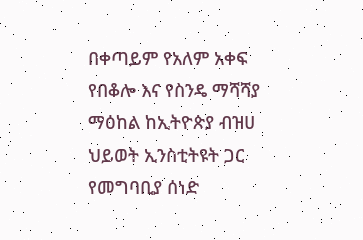በቀጣይም የአለም አቀፍ የበቆሎ እና የስንዴ ማሻሻያ ማዕከል ከኢትዮጵያ ብዝሀ ህይወት ኢንስቲትዩት ጋር የመግባቢያ ሰነድ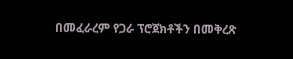በመፈራረም የጋራ ፕሮጀክቶችን በመቅረጽ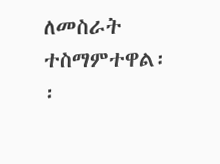ለመስራት ተስማምተዋል፡፡